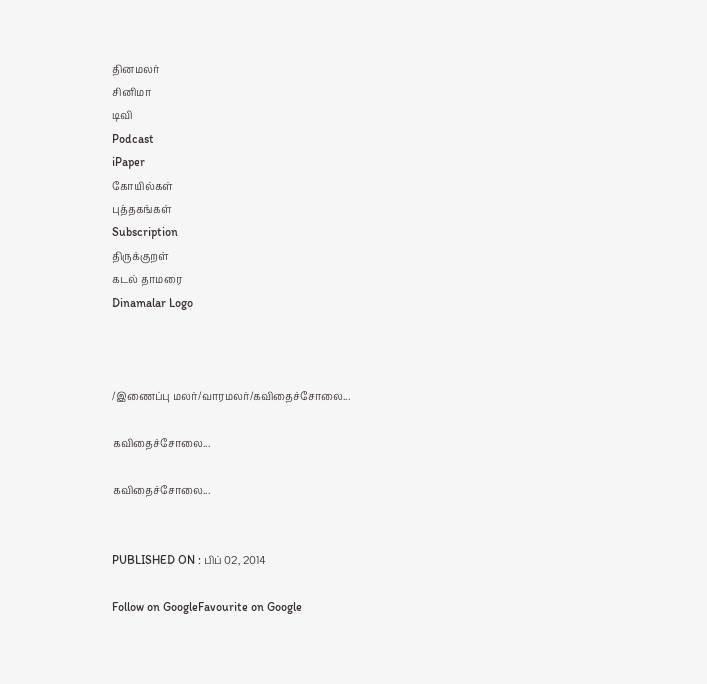தினமலர்
சினிமா
டிவி
Podcast
iPaper
கோயில்கள்
புத்தகங்கள்
Subscription
திருக்குறள்
கடல் தாமரை
Dinamalar Logo



/இணைப்பு மலர்/வாரமலர்/கவிதைச்சோலை...

கவிதைச்சோலை...

கவிதைச்சோலை...


PUBLISHED ON : பிப் 02, 2014

Follow on GoogleFavourite on Google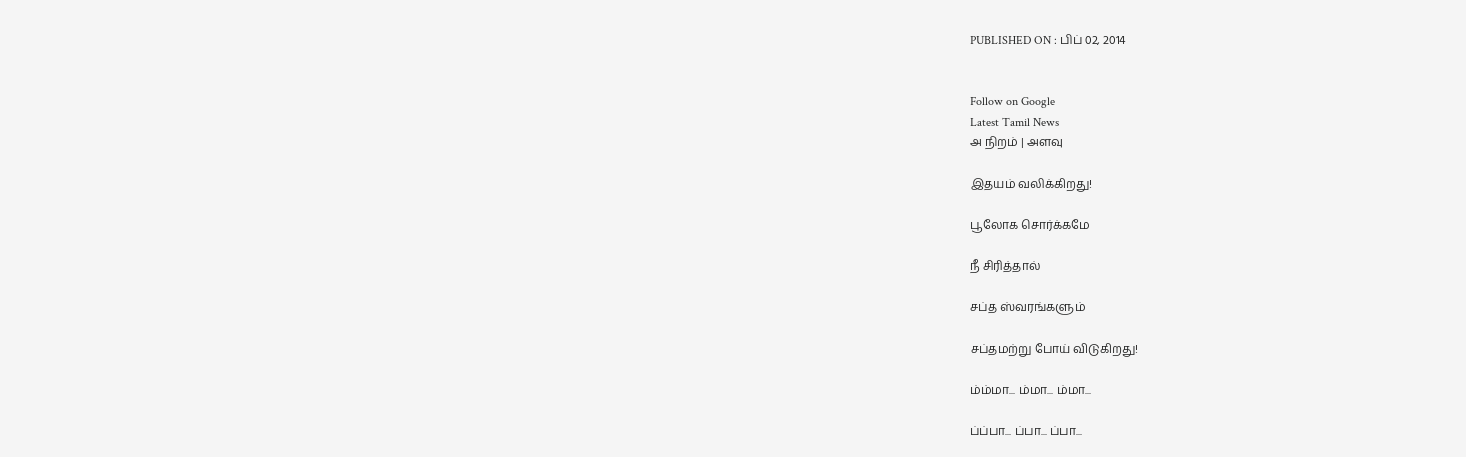PUBLISHED ON : பிப் 02, 2014


Follow on Google
Latest Tamil News
அ நிறம் | அளவு

இதயம் வலிக்கிறது!

பூலோக சொர்க்கமே

நீ சிரித்தால்

சப்த ஸ்வரங்களும்

சப்தமற்று போய் விடுகிறது!

ம்ம்மா... ம்மா... ம்மா...

ப்ப்பா... ப்பா... ப்பா...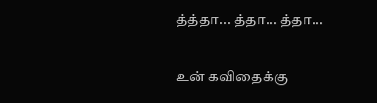த்த்தா... த்தா... த்தா...

உன் கவிதைக்கு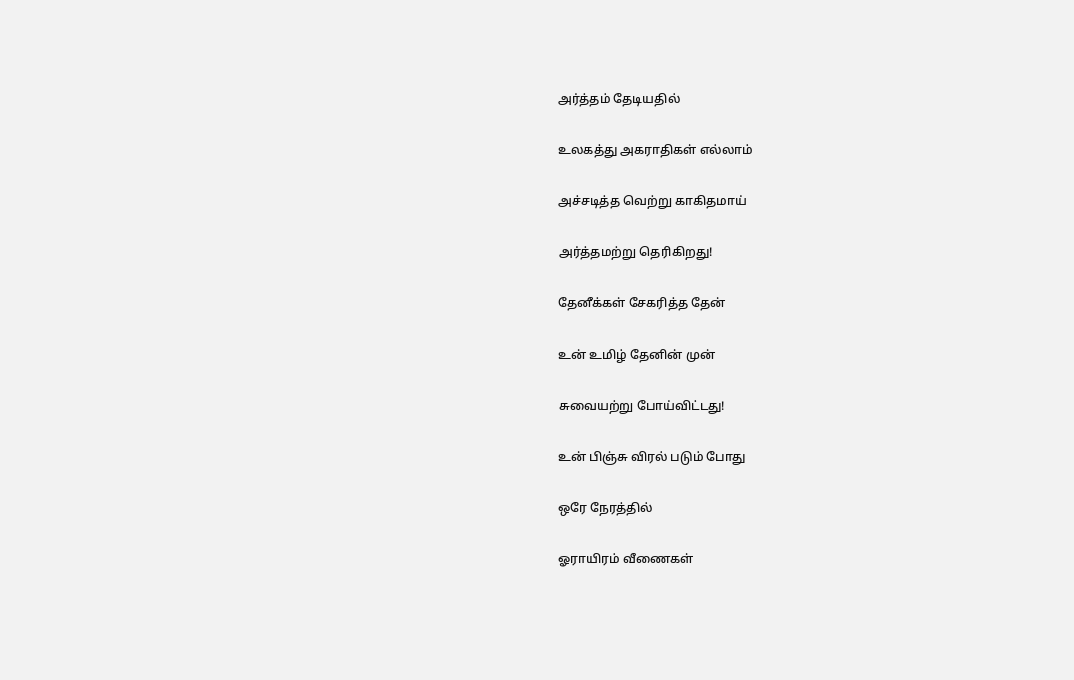அர்த்தம் தேடியதில்

உலகத்து அகராதிகள் எல்லாம்

அச்சடித்த வெற்று காகிதமாய்

அர்த்தமற்று தெரிகிறது!

தேனீக்கள் சேகரித்த தேன்

உன் உமிழ் தேனின் முன்

சுவையற்று போய்விட்டது!

உன் பிஞ்சு விரல் படும் போது

ஒரே நேரத்தில்

ஓராயிரம் வீணைகள்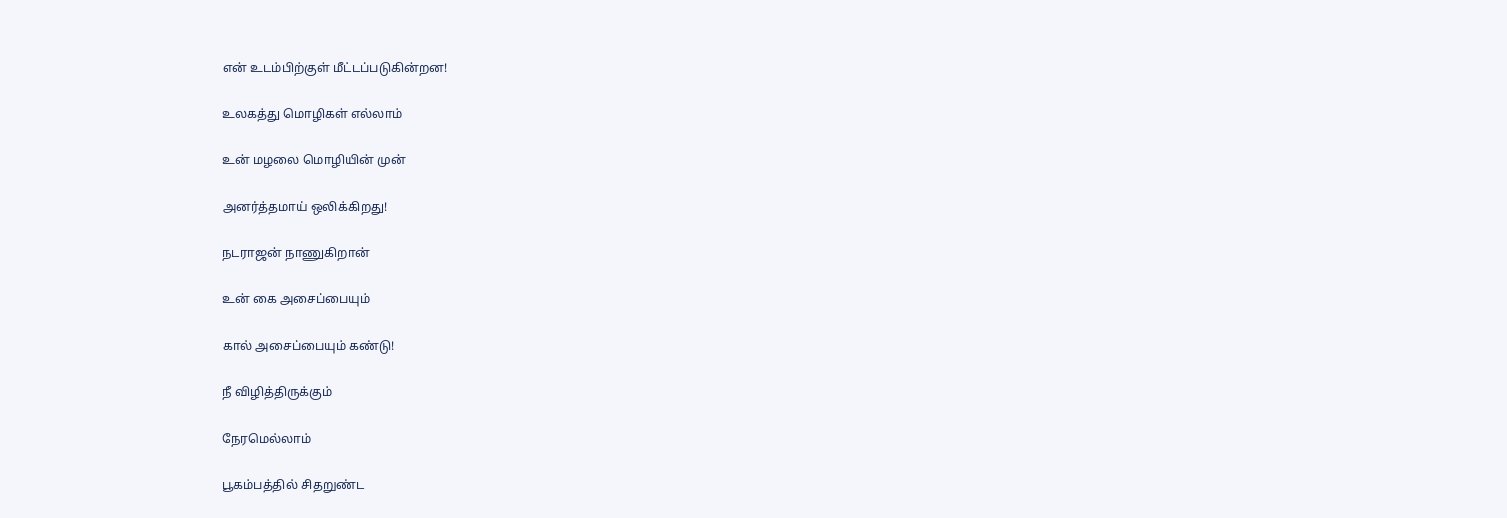என் உடம்பிற்குள் மீட்டப்படுகின்றன!

உலகத்து மொழிகள் எல்லாம்

உன் மழலை மொழியின் முன்

அனர்த்தமாய் ஒலிக்கிறது!

நடராஜன் நாணுகிறான்

உன் கை அசைப்பையும்

கால் அசைப்பையும் கண்டு!

நீ விழித்திருக்கும்

நேரமெல்லாம்

பூகம்பத்தில் சிதறுண்ட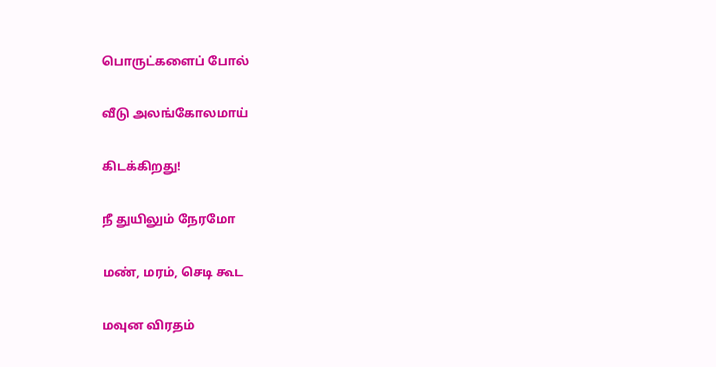பொருட்களைப் போல்

வீடு அலங்கோலமாய்

கிடக்கிறது!

நீ துயிலும் நேரமோ

மண், மரம், செடி கூட

மவுன விரதம்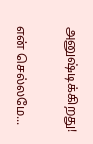அனுஷ்டிக்கிறது!

என் செல்லமே...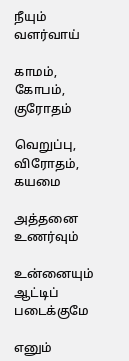நீயும் வளர்வாய்

காமம், கோபம், குரோதம்

வெறுப்பு, விரோதம், கயமை

அத்தனை உணர்வும்

உன்னையும் ஆட்டிப் படைக்குமே

எனும்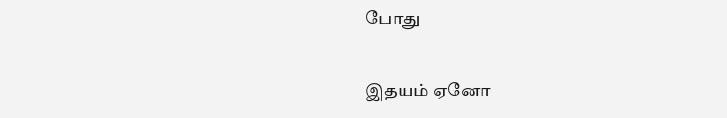போது

இதயம் ஏனோ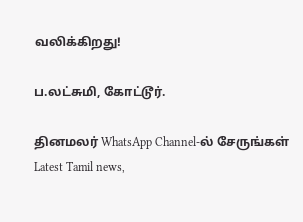வலிக்கிறது!

ப.லட்சுமி, கோட்டூர்.

தினமலர் WhatsApp Channel-ல் சேருங்கள்
Latest Tamil news,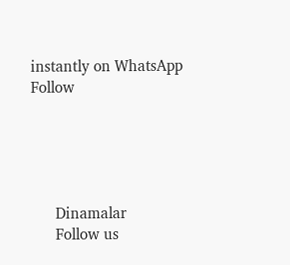instantly on WhatsApp
Follow





      Dinamalar
      Follow us